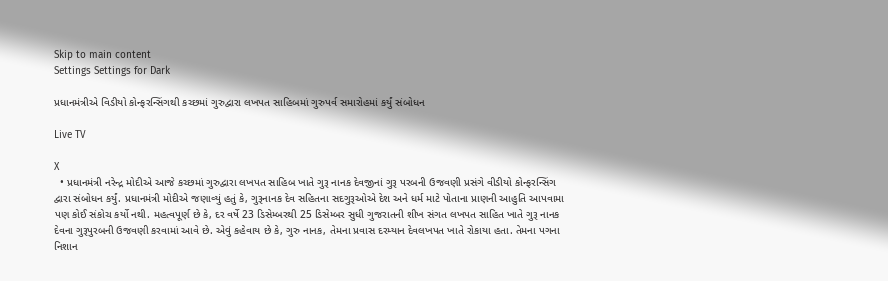Skip to main content
Settings Settings for Dark

પ્રધાનમંત્રીએ વિડીયો કોન્ફરન્સિંગથી કચ્છમાં ગુરુદ્વારા લખપત સાહિબમાં ગુરુપર્વ સમારોહમાં કર્યું સંબોધન

Live TV

X
  • પ્રધાનમંત્રી નરેન્દ્ર મોદીએ આજે કચ્છમાં ગુરુદ્વારા લખપત સાહિબ ખાતે ગુરૂ નાનક દેવજીનાં ગુરૂ પરબની ઉજવણી પ્રસંગે વીડીયો કોન્ફરન્સિંગ દ્વારા સંબોધન કર્યું. પ્રધાનમંત્રી મોદીએ જણાવ્યું હતું કે, ગુરૂનાનક દેવ સહિતના સદગુરૂઓએ દેશ અને ધર્મ માટે પોતાના પ્રાણની આહુતિ આપવામા પણ કોઈ સંકોચ કર્યો નથી. મહત્વપૂર્ણ છે કે, દર વર્ષે 23 ડિસેમ્બરથી 25 ડિસેમ્બર સુધી ગુજરાતની શીખ સંગત લખપત સાહિત ખાતે ગુરૂ નાનક દેવના ગુરૂપુરબની ઉજવણી કરવામાં આવે છે. એવું કહેવાય છે કે, ગુરુ નાનક, તેમના પ્રવાસ દરમ્યાન દેવલખપત ખાતે રોકાયા હતા. તેમના પગના નિશાન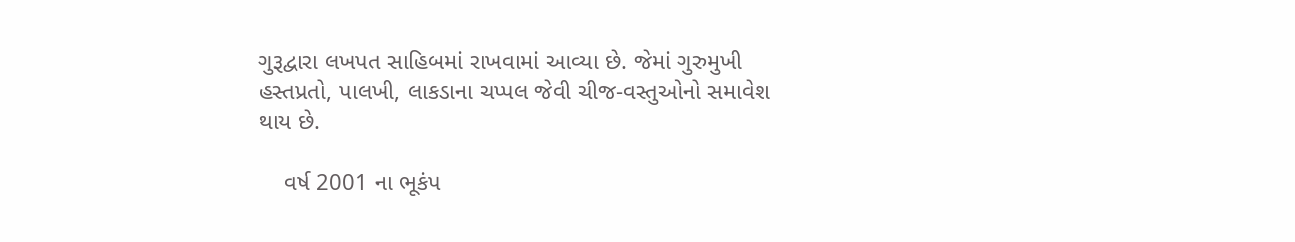ગુરૂદ્વારા લખપત સાહિબમાં રાખવામાં આવ્યા છે. જેમાં ગુરુમુખી હસ્તપ્રતો, પાલખી, લાકડાના ચપ્પલ જેવી ચીજ-વસ્તુઓનો સમાવેશ થાય છે.

    વર્ષ 2001 ના ભૂકંપ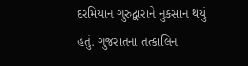દરમિયાન ગુરુદ્વારાને નુકસાન થયું હતું. ગુજરાતના તત્કાલિન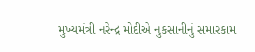મુખ્યમંત્રી નરેન્દ્ર મોદીએ નુકસાનીનું સમારકામ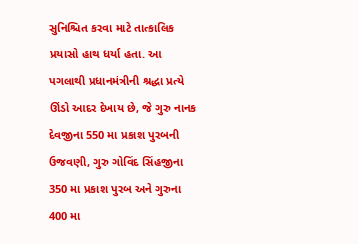સુનિશ્ચિત કરવા માટે તાત્કાલિક પ્રયાસો હાથ ધર્યા હતા. આ પગલાથી પ્રધાનમંત્રીની શ્રદ્ધા પ્રત્યે ઊંડો આદર દેખાય છે, જે ગુરુ નાનક દેવજીના 550 મા પ્રકાશ પુરબની ઉજવણી, ગુરુ ગોવિંદ સિંહજીના 350 મા પ્રકાશ પુરબ અને ગુરુના 400 મા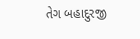તેગ બહાદુરજી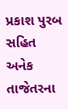પ્રકાશ પુરબ સહિત અનેક તાજેતરના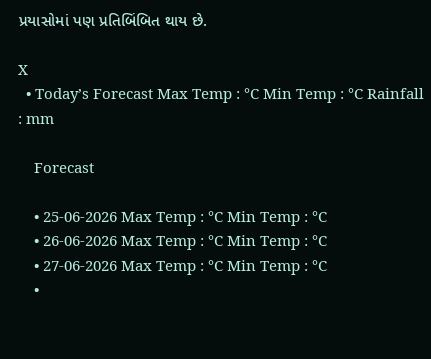પ્રયાસોમાં પણ પ્રતિબિંબિત થાય છે.

X
  • Today’s Forecast Max Temp : °C Min Temp : °C Rainfall : mm

    Forecast

    • 25-06-2026 Max Temp : °C Min Temp : °C
    • 26-06-2026 Max Temp : °C Min Temp : °C
    • 27-06-2026 Max Temp : °C Min Temp : °C
    •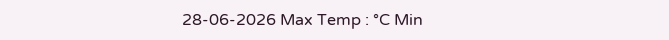28-06-2026 Max Temp : °C Min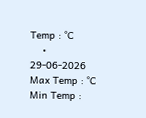Temp : °C
    • 29-06-2026 Max Temp : °C Min Temp :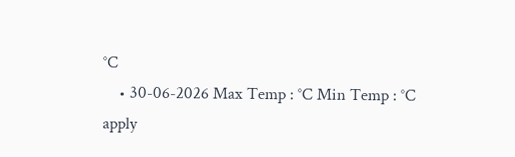°C
    • 30-06-2026 Max Temp : °C Min Temp : °C
apply